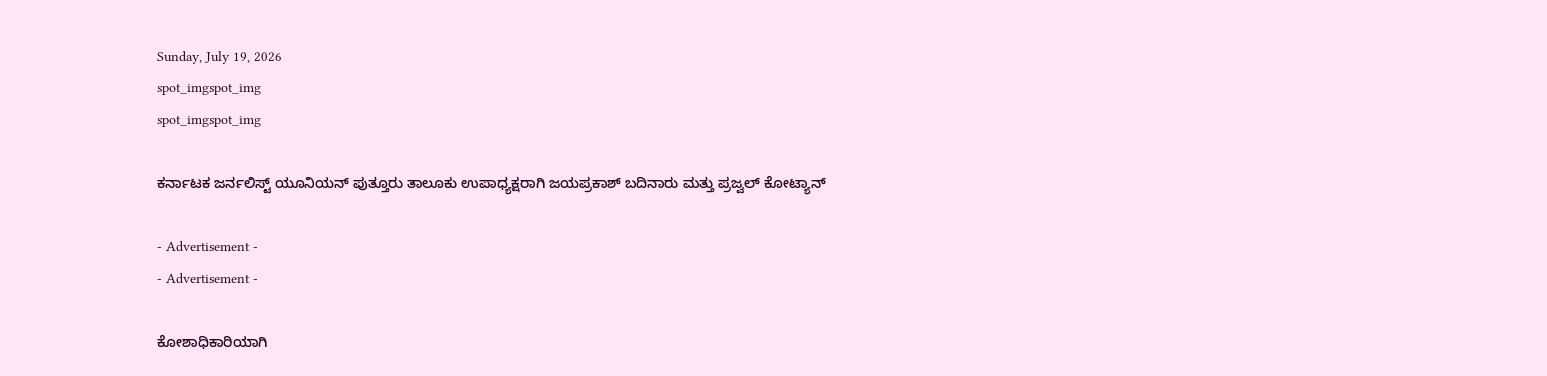Sunday, July 19, 2026
spot_imgspot_img
spot_imgspot_img

ಕರ್ನಾಟಕ ಜರ್ನಲಿಸ್ಟ್‌ ಯೂನಿಯನ್‌ ಪುತ್ತೂರು ತಾಲೂಕು ಉಪಾಧ್ಯಕ್ಷರಾಗಿ ಜಯಪ್ರಕಾಶ್ ಬದಿನಾರು ಮತ್ತು ಪ್ರಜ್ವಲ್ ಕೋಟ್ಯಾನ್

- Advertisement -
- Advertisement -

ಕೋಶಾಧಿಕಾರಿಯಾಗಿ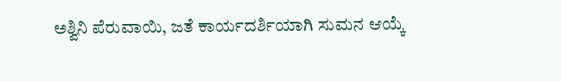ಅಶ್ವಿನಿ ಪೆರುವಾಯಿ, ಜತೆ ಕಾರ್ಯದರ್ಶಿಯಾಗಿ ಸುಮನ ಆಯ್ಕೆ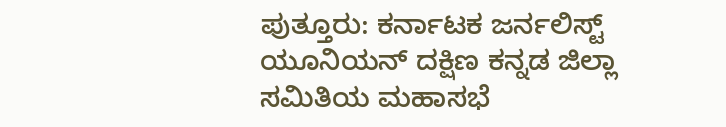ಪುತ್ತೂರು: ಕರ್ನಾಟಕ ಜರ್ನಲಿಸ್ಟ್‌ ಯೂನಿಯನ್‌ ದಕ್ಷಿಣ ಕನ್ನಡ ಜಿಲ್ಲಾ ಸಮಿತಿಯ ಮಹಾಸಭೆ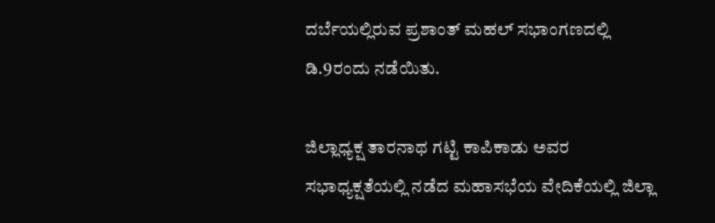ದರ್ಬೆಯಲ್ಲಿರುವ ಪ್ರಶಾಂತ್‌ ಮಹಲ್‌ ಸಭಾಂಗಣದಲ್ಲಿ ಡಿ.9ರಂದು ನಡೆಯಿತು.

ಜಿಲ್ಲಾಧ್ಯಕ್ಷ ತಾರನಾಥ ಗಟ್ಟಿ ಕಾಪಿಕಾಡು ಅವರ ಸಭಾಧ್ಯಕ್ಷತೆಯಲ್ಲಿ ನಡೆದ ಮಹಾಸಭೆಯ ವೇದಿಕೆಯಲ್ಲಿ ಜಿಲ್ಲಾ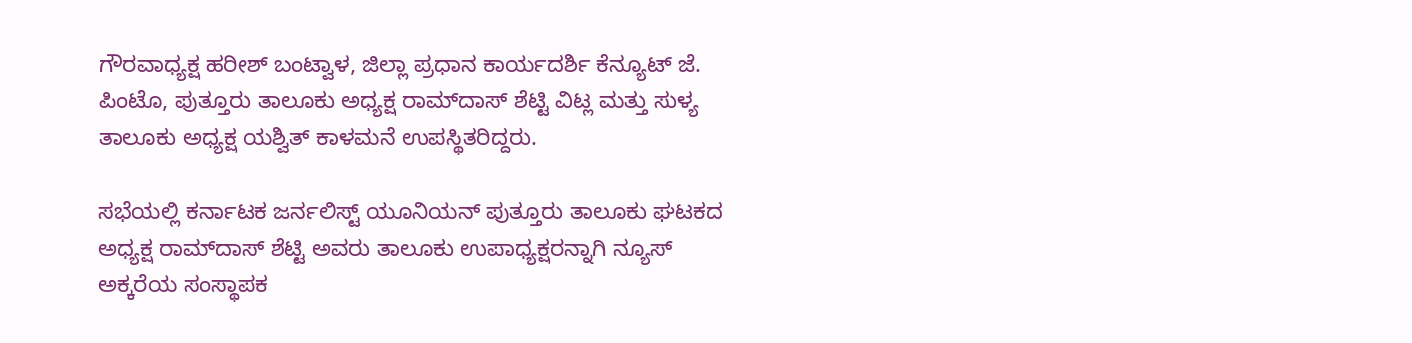ಗೌರವಾಧ್ಯಕ್ಷ ಹರೀಶ್‌ ಬಂಟ್ವಾಳ, ಜಿಲ್ಲಾ ಪ್ರಧಾನ ಕಾರ್ಯದರ್ಶಿ ಕೆನ್ಯೂಟ್ ಜೆ. ಪಿಂಟೊ, ಪುತ್ತೂರು ತಾಲೂಕು ಅಧ್ಯಕ್ಷ ರಾಮ್‌ದಾಸ್ ಶೆಟ್ಟಿ ವಿಟ್ಲ‌ ಮತ್ತು ಸುಳ್ಯ ತಾಲೂಕು ಅಧ್ಯಕ್ಷ ಯಶ್ವಿತ್‌ ಕಾಳಮನೆ ಉಪಸ್ಥಿತರಿದ್ದರು.

ಸಭೆಯಲ್ಲಿ ಕರ್ನಾಟಕ ಜರ್ನಲಿಸ್ಟ್‌ ಯೂನಿಯನ್‌ ಪುತ್ತೂರು ತಾಲೂಕು ಘಟಕದ ಅಧ್ಯಕ್ಷ ರಾಮ್‌ದಾಸ್‌ ಶೆಟ್ಟಿ ಅವರು ತಾಲೂಕು ಉಪಾಧ್ಯಕ್ಷರನ್ನಾಗಿ ನ್ಯೂಸ್ ಅಕ್ಕರೆಯ ಸಂಸ್ಥಾಪಕ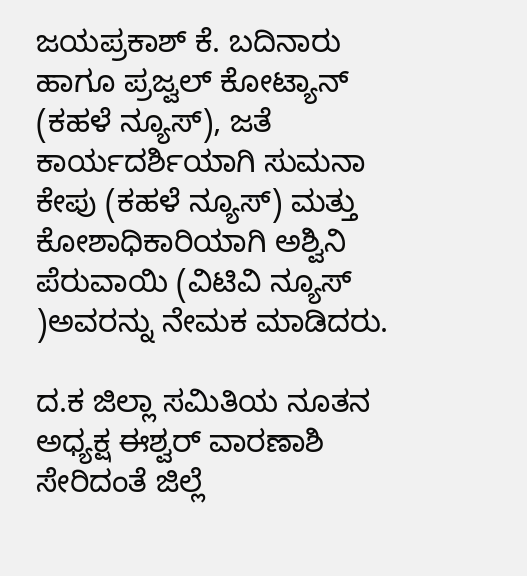ಜಯಪ್ರಕಾಶ್‌ ಕೆ. ಬದಿನಾರು ಹಾಗೂ ಪ್ರಜ್ವಲ್‌ ಕೋಟ್ಯಾನ್ (ಕಹಳೆ ನ್ಯೂಸ್), ಜತೆ ಕಾರ್ಯದರ್ಶಿಯಾಗಿ ಸುಮನಾ ಕೇಪು (ಕಹಳೆ ನ್ಯೂಸ್) ಮತ್ತು ಕೋಶಾಧಿಕಾರಿಯಾಗಿ ಅಶ್ವಿನಿ ಪೆರುವಾಯಿ (ವಿಟಿವಿ ನ್ಯೂಸ್ )ಅವರನ್ನು ನೇಮಕ ಮಾಡಿದರು.

ದ.ಕ ಜಿಲ್ಲಾ ಸಮಿತಿಯ ನೂತನ ಅಧ್ಯಕ್ಷ ಈಶ್ವರ್ ವಾರಣಾಶಿ ಸೇರಿದಂತೆ ಜಿಲ್ಲೆ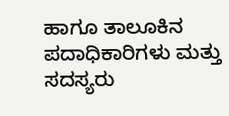ಹಾಗೂ ತಾಲೂಕಿನ ಪದಾಧಿಕಾರಿಗಳು ಮತ್ತು ಸದಸ್ಯರು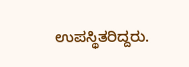ಉಪಸ್ಥಿತರಿದ್ದರು.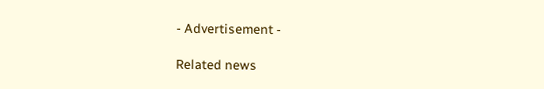- Advertisement -

Related news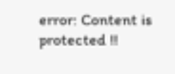error: Content is protected !!